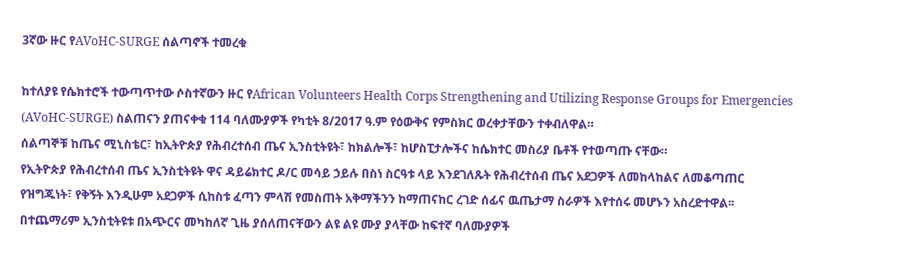3ኛው ዙር የAVoHC-SURGE ሰልጣኖች ተመረቁ

ከተለያዩ የሴክተሮች ተውጣጥተው ሶስተኛውን ዙር የAfrican Volunteers Health Corps Strengthening and Utilizing Response Groups for Emergencies (AVoHC-SURGE) ስልጠናን ያጠናቀቁ 114 ባለሙያዎች የካቲት 8/2017 ዓ.ም የዕውቅና የምስክር ወረቀታቸውን ተቀብለዋል።
ሰልጣኞቹ ከጤና ሚኒስቴር፣ ከኢትዮጵያ የሕብረተሰብ ጤና ኢንስቲትዩት፣ ከክልሎች፣ ከሆስፒታሎችና ከሴክተር መስሪያ ቤቶች የተወጣጡ ናቸው።
የኢትዮጵያ የሕብረተሰብ ጤና ኢንስቲትዩት ዋና ዳይሬክተር ዶ/ር መሳይ ኃይሉ በስነ ስርዓቱ ላይ እንደገለጹት የሕብረተሰብ ጤና አደጋዎች ለመከላከልና ለመቆጣጠር የዝግጁነት፣ የቅኝት እንዲሁም አደጋዎች ሲከስቱ ፈጣን ምላሽ የመስጠት አቅማችንን ከማጠናከር ረገድ ሰፊና ዉጤታማ ስራዎች እየተሰሩ መሆኑን አስረድተዋል፡፡ በተጨማሪም ኢንስቲትዩቱ በአጭርና መካከለኛ ጊዜ ያሰለጠናቸውን ልዩ ልዩ ሙያ ያላቸው ከፍተኛ ባለሙያዎች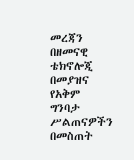መረጃን በዘመናዊ ቴክኖሎጂ በመያዝና የአቅም ግንባታ ሥልጠናዎችን በመስጠት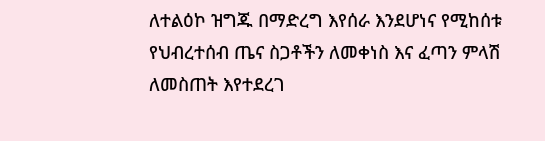ለተልዕኮ ዝግጁ በማድረግ እየሰራ እንደሆነና የሚከሰቱ የህብረተሰብ ጤና ስጋቶችን ለመቀነስ እና ፈጣን ምላሽ ለመስጠት እየተደረገ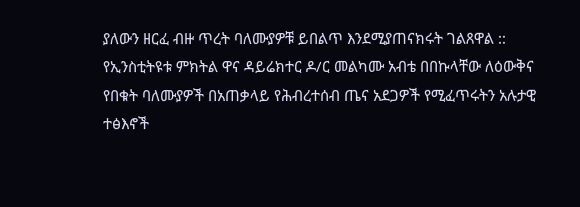ያለውን ዘርፈ ብዙ ጥረት ባለሙያዎቹ ይበልጥ እንደሚያጠናክሩት ገልጸዋል ::
የኢንስቲትዩቱ ምክትል ዋና ዳይሬክተር ዶ/ር መልካሙ አብቴ በበኩላቸው ለዕውቅና የበቁት ባለሙያዎች በአጠቃላይ የሕብረተሰብ ጤና አደጋዎች የሚፈጥሩትን አሉታዊ ተፅእኖች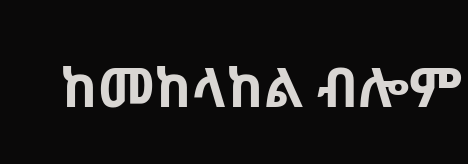ከመከላከል ብሎም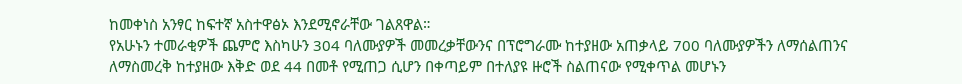ከመቀነስ አንፃር ከፍተኛ አስተዋፅኦ እንደሚኖራቸው ገልጸዋል።
የአሁኑን ተመራቂዎች ጨምሮ እስካሁን 304 ባለሙያዎች መመረቃቸውንና በፕሮግራሙ ከተያዘው አጠቃላይ 700 ባለሙያዎችን ለማሰልጠንና ለማስመረቅ ከተያዘው እቅድ ወደ 44 በመቶ የሚጠጋ ሲሆን በቀጣይም በተለያዩ ዙሮች ስልጠናው የሚቀጥል መሆኑን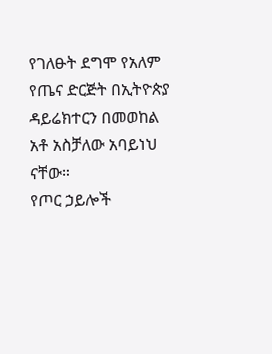የገለፁት ደግሞ የአለም የጤና ድርጅት በኢትዮጵያ ዳይሬክተርን በመወከል አቶ አስቻለው አባይነህ ናቸው።
የጦር ኃይሎች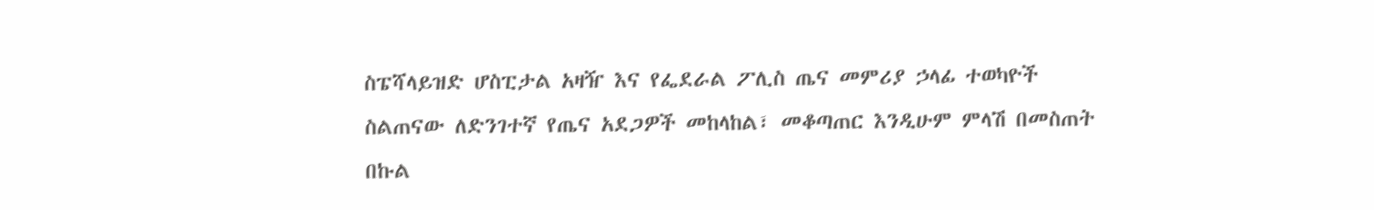ስፔሻላይዝድ ሆስፒታል አዛዥ እና የፌደራል ፖሊስ ጤና መምሪያ ኃላፊ ተወካዮች ስልጠናው ለድንገተኛ የጤና አደጋዎች መከላከል፣ መቆጣጠር እንዲሁም ምላሽ በመስጠት በኩል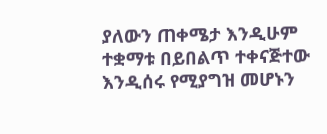ያለውን ጠቀሜታ እንዲሁም ተቋማቱ በይበልጥ ተቀናጅተው እንዲሰሩ የሚያግዝ መሆኑን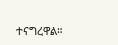ተናግረዋል።